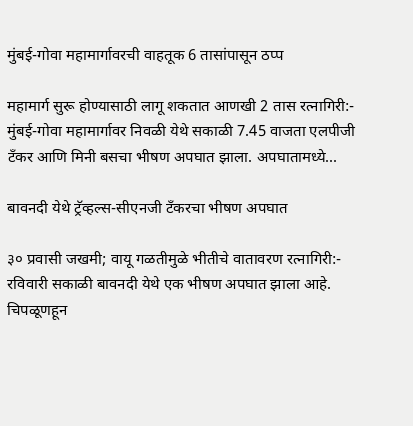मुंबई-गोवा महामार्गावरची वाहतूक 6 तासांपासून ठप्प

महामार्ग सुरू होण्यासाठी लागू शकतात आणखी 2 तास रत्नागिरी:- मुंबई-गोवा महामार्गावर निवळी येथे सकाळी 7.45 वाजता एलपीजी टँकर आणि मिनी बसचा भीषण अपघात झाला. अपघातामध्ये...

बावनदी येथे ट्रॅव्हल्स-सीएनजी टँकरचा भीषण अपघात

३० प्रवासी जखमी; वायू गळतीमुळे भीतीचे वातावरण रत्नागिरी:- रविवारी सकाळी बावनदी येथे एक भीषण अपघात झाला आहे. चिपळूणहून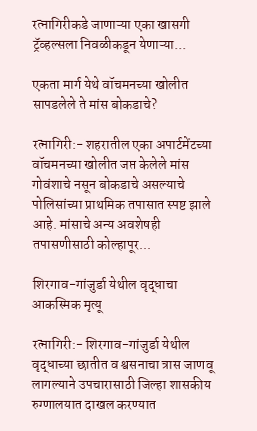रत्नागिरीकडे जाणाऱ्या एका खासगी ट्रॅव्हल्सला निवळीकडून येणाऱ्या...

एकता मार्ग येथे वॉचमनच्या खोलीत सापडलेले ते मांस बोकडाचे?

रत्नागिरी:- शहरातील एका अपार्टमेंटच्या वॉचमनच्या खोलीत जप्त केलेले मांस गोवंशाचे नसून बोकडाचे असल्याचे पोलिसांच्या प्राथमिक तपासात स्पष्ट झाले आहे. मांसाचे अन्य अवशेषही तपासणीसाठी कोल्हापूर...

शिरगाव-गांजुर्डा येथील वृद्धाचा आकस्मिक मृत्यू

रत्नागिरी:- शिरगाव-गांजुर्डा येथील वृद्धाच्या छातीत व श्वसनाचा त्रास जाणवू लागल्याने उपचारासाठी जिल्हा शासकीय रुग्णालयात दाखल करण्यात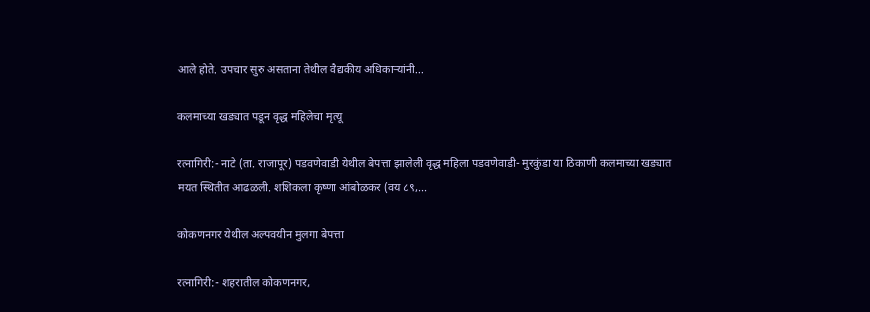आले होते. उपचार सुरु असताना तेथील वैद्यकीय अधिकाऱ्यांनी...

कलमाच्या खड्यात पडून वृद्ध महिलेचा मृत्यू

रत्नागिरी:- नाटे (ता. राजापूर) पडवणेवाडी येथील बेपत्ता झालेली वृद्ध महिला पडवणेवाडी- मुरकुंडा या ठिकाणी कलमाच्या खड्यात मयत स्थितीत आढळली. शशिकला कृष्णा आंबोळकर (वय ८९,...

कोकणनगर येथील अल्पवयीन मुलगा बेपत्ता

रत्नागिरी:- शहरातील कोकणनगर,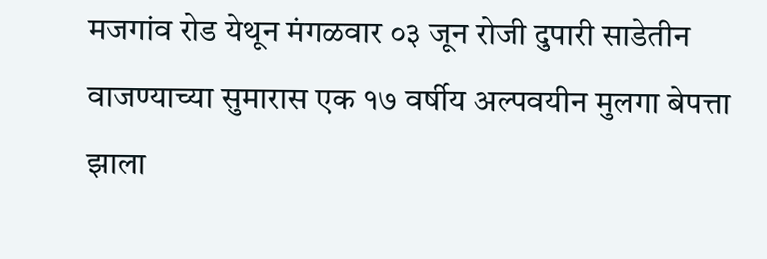मजगांव रोड येथून मंगळवार ०३ जून रोजी दुपारी साडेतीन वाजण्याच्या सुमारास एक १७ वर्षीय अल्पवयीन मुलगा बेपत्ता झाला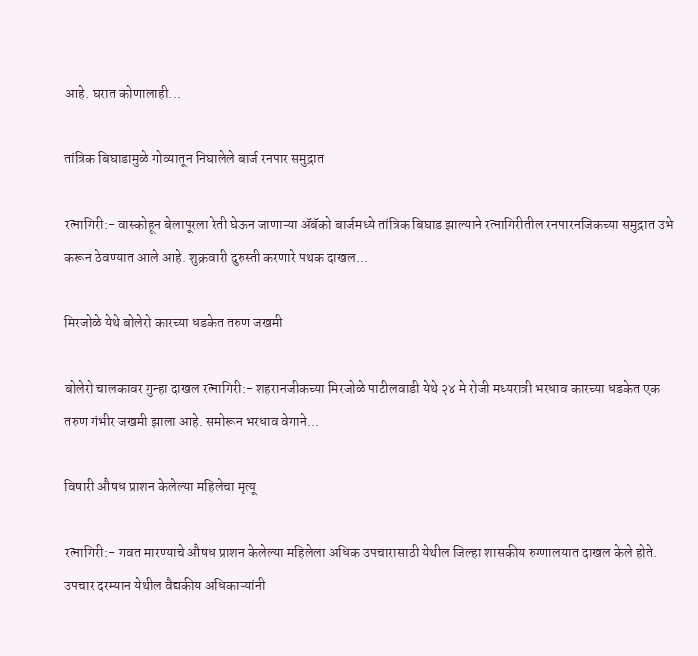आहे. घरात कोणालाही...

तांत्रिक बिघाडामुळे गोव्यातून निघालेले बार्ज रनपार समुद्रात

रत्नागिरी:- वास्कोहून बेलापूरला रेती घेऊन जाणाऱ्या ॲबॅको बार्जमध्ये तांत्रिक बिघाड झाल्याने रत्नागिरीतील रनपारनजिकच्या समुद्रात उभे करून ठेवण्यात आले आहे. शुक्रवारी दुरुस्ती करणारे पथक दाखल...

मिरजोळे येथे बोलेरो कारच्या धडकेत तरुण जखमी

बोलेरो चालकावर गुन्हा दाखल रत्नागिरी:- शहरानजीकच्या मिरजोळे पाटीलवाडी येथे २४ मे रोजी मध्यरात्री भरधाव कारच्या धडकेत एक तरुण गंभीर जखमी झाला आहे. समोरून भरधाव वेगाने...

विषारी औषध प्राशन केलेल्या महिलेचा मृत्यू

रत्नागिरी:- गवत मारण्याचे औषध प्राशन केलेल्या महिलेला अधिक उपचारासाठी येथील जिल्हा शासकीय रुग्णालयात दाखल केले होते. उपचार दरम्यान येथील वैद्यकीय अधिकाऱ्यांनी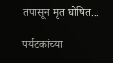तपासून मृत घोषित...

पर्यटकांच्या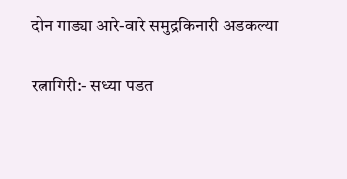दोन गाड्या आरे-वारे समुद्रकिनारी अडकल्या

रत्नागिरी:- सध्या पडत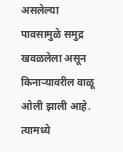असलेल्या पावसामुळे समुद्र खवळलेला असून किनाऱ्यावरील वाळू ओली झाली आहे. त्यामध्ये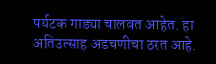पर्यटक गाड्या चालवत आहेत. हा अतिउत्साह अडचणीचा ठरत आहे.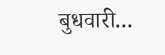बुधवारी...